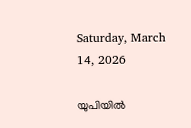Saturday, March 14, 2026

യുപിയില്‍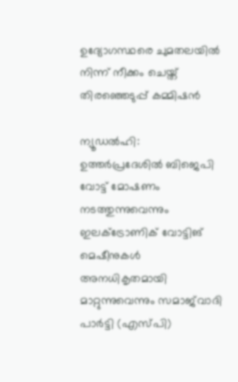ഉദ്യോഗസ്ഥരെ ചുമതലയില്‍ നിന്ന് നീക്കം ചെയ്ത് തിരഞ്ഞെടുപ്പ് കമ്മിഷന്‍

ന്യൂഡല്‍ഹി: ഉത്തർപ്രദേശിൽ ബിജെപി വോട്ട് മോഷണം നടത്തുന്നുവെന്നും ഇലക്ട്രോണിക് വോട്ടിങ് മെഷീനുകള്‍ അനധികൃതമായി മാറ്റുന്നുവെന്നും സമാജ്‌വാദി പാര്‍ട്ടി (എസ്പി)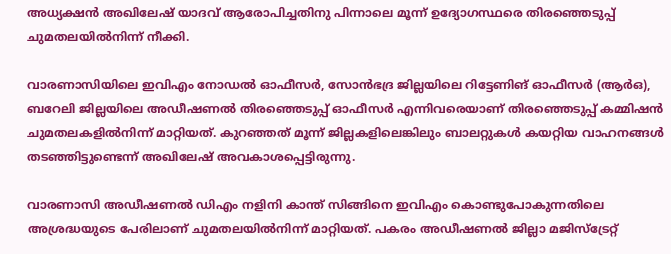അധ്യക്ഷൻ അഖിലേഷ് യാദവ് ആരോപിച്ചതിനു പിന്നാലെ മൂന്ന് ഉദ്യോഗസ്ഥരെ തിരഞ്ഞെടുപ്പ് ചുമതലയില്‍നിന്ന് നീക്കി.

വാരണാസിയിലെ ഇവിഎം നോഡല്‍ ഓഫീസര്‍, സോന്‍ഭദ്ര ജില്ലയിലെ റിട്ടേണിങ് ഓഫീസര്‍ (ആര്‍ഒ), ബറേലി ജില്ലയിലെ അഡീഷണല്‍ തിരഞ്ഞെടുപ്പ് ഓഫീസര്‍ എന്നിവരെയാണ് തിരഞ്ഞെടുപ്പ് കമ്മിഷൻ ചുമതലകളില്‍നിന്ന് മാറ്റിയത്. കുറഞ്ഞത് മൂന്ന് ജില്ലകളിലെങ്കിലും ബാലറ്റുകള്‍ കയറ്റിയ വാഹനങ്ങള്‍ തടഞ്ഞിട്ടുണ്ടെന്ന് അഖിലേഷ് അവകാശപ്പെട്ടിരുന്നു.

വാരണാസി അഡീഷണല്‍ ഡിഎം നളിനി കാന്ത് സിങ്ങിനെ ഇവിഎം കൊണ്ടുപോകുന്നതിലെ അശ്രദ്ധയുടെ പേരിലാണ് ചുമതലയില്‍നിന്ന് മാറ്റിയത്. പകരം അഡീഷണല്‍ ജില്ലാ മജിസ്ട്രേറ്റ്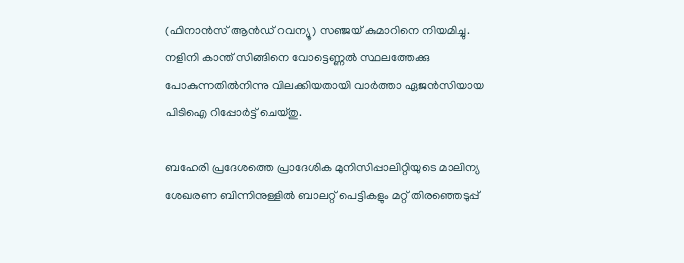(ഫിനാന്‍സ് ആന്‍ഡ് റവന്യൂ) സഞ്ജയ് കുമാറിനെ നിയമിച്ചു. നളിനി കാന്ത് സിങ്ങിനെ വോട്ടെണ്ണല്‍ സ്ഥലത്തേക്കു പോകുന്നതില്‍നിന്നു വിലക്കിയതായി വാര്‍ത്താ ഏജന്‍സിയായ പിടിഐ റിപ്പോര്‍ട്ട് ചെയ്തു.

ബഹേരി പ്രദേശത്തെ പ്രാദേശിക മുനിസിപ്പാലിറ്റിയുടെ മാലിന്യ ശേഖരണ ബിന്നിനുള്ളില്‍ ബാലറ്റ് പെട്ടികളും മറ്റ് തിരഞ്ഞെടുപ്പ്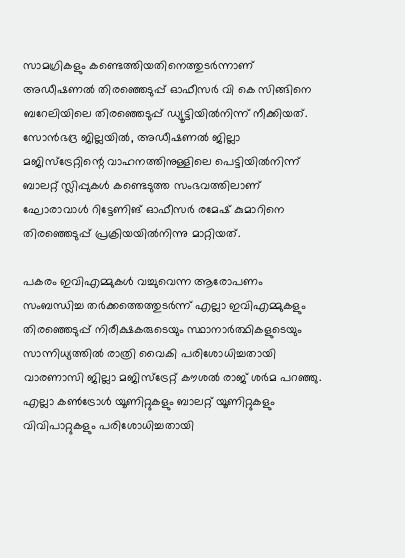സാമഗ്രികളും കണ്ടെത്തിയതിനെത്തുടര്‍ന്നാണ് അഡീഷണല്‍ തിരഞ്ഞെടുപ്പ് ഓഫീസര്‍ വി കെ സിങ്ങിനെ ബറേലിയിലെ തിരഞ്ഞെടുപ്പ് ഡ്യൂട്ടിയില്‍നിന്ന് നീക്കിയത്. സോന്‍ഭദ്ര ജില്ലയില്‍, അഡീഷണല്‍ ജില്ലാ മജിസ്ട്രേറ്റിന്റെ വാഹനത്തിനുള്ളിലെ പെട്ടിയില്‍നിന്ന് ബാലറ്റ് സ്ലിപ്പുകള്‍ കണ്ടെടുത്ത സംഭവത്തിലാണ് ഘോരാവാള്‍ റിട്ടേണിങ് ഓഫീസര്‍ രമേഷ് കുമാറിനെ തിരഞ്ഞെടുപ്പ് പ്രക്രിയയില്‍നിന്നു മാറ്റിയത്.

പകരം ഇവിഎമ്മുകള്‍ വച്ചുവെന്ന ആരോപണം സംബന്ധിച്ച തര്‍ക്കത്തെത്തുടര്‍ന്ന് എല്ലാ ഇവിഎമ്മുകളും തിരഞ്ഞെടുപ്പ് നിരീക്ഷകരുടെയും സ്ഥാനാര്‍ത്ഥികളുടെയും സാന്നിധ്യത്തില്‍ രാത്രി വൈകി പരിശോധിച്ചതായി വാരണാസി ജില്ലാ മജിസ്ട്രേറ്റ് കൗശല്‍ രാജ് ശര്‍മ പറഞ്ഞു. എല്ലാ കണ്‍ട്രോള്‍ യൂണിറ്റുകളും ബാലറ്റ് യൂണിറ്റുകളും വിവിപാറ്റുകളും പരിശോധിച്ചതായി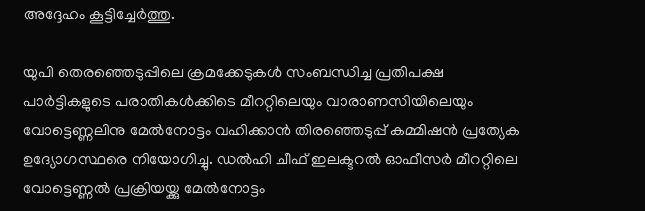അദ്ദേഹം കൂട്ടിച്ചേര്‍ത്തു.

യുപി തെരഞ്ഞെടുപ്പിലെ ക്രമക്കേടുകൾ സംബന്ധിച്ച പ്രതിപക്ഷ പാര്‍ട്ടികളുടെ പരാതികള്‍ക്കിടെ മീററ്റിലെയും വാരാണസിയിലെയും വോട്ടെണ്ണലിനു മേല്‍നോട്ടം വഹിക്കാന്‍ തിരഞ്ഞെടുപ്പ് കമ്മിഷന്‍ പ്രത്യേക ഉദ്യോഗസ്ഥരെ നിയോഗിച്ചു. ഡല്‍ഹി ചീഫ് ഇലക്ടറല്‍ ഓഫീസര്‍ മീററ്റിലെ വോട്ടെണ്ണല്‍ പ്രക്രിയയ്ക്കു മേല്‍നോട്ടം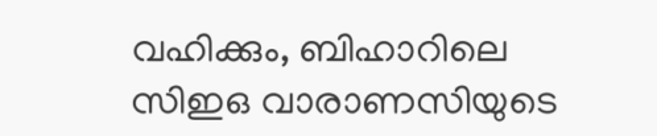വഹിക്കും, ബിഹാറിലെ സിഇഒ വാരാണസിയുടെ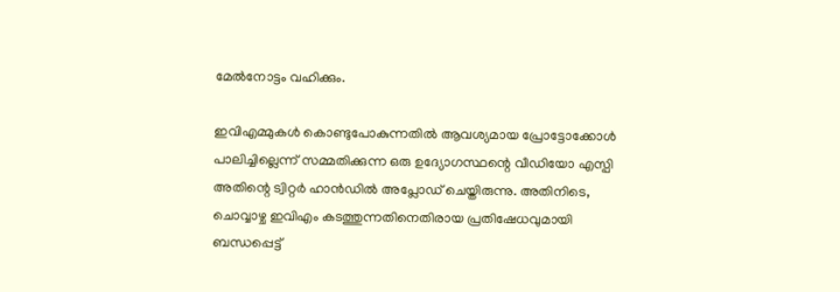മേല്‍നോട്ടം വഹിക്കും.

ഇവിഎമ്മുകള്‍ കൊണ്ടുപോകുന്നതില്‍ ആവശ്യമായ പ്രോട്ടോക്കോള്‍ പാലിച്ചില്ലെന്ന് സമ്മതിക്കുന്ന ഒരു ഉദ്യോഗസ്ഥന്റെ വീഡിയോ എസ്പി അതിന്റെ ട്വിറ്റര്‍ ഹാന്‍ഡില്‍ അപ്ലോഡ് ചെയ്തിരുന്നു. അതിനിടെ, ചൊവ്വാഴ്ച ഇവിഎം കടത്തുന്നതിനെതിരായ പ്രതിഷേധവുമായി ബന്ധപ്പെട്ട്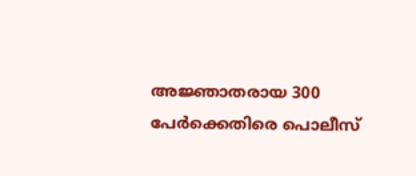അജ്ഞാതരായ 300 പേര്‍ക്കെതിരെ പൊലീസ്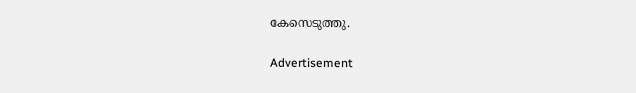കേസെടുത്തു.

Advertisement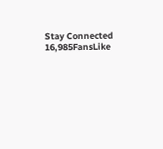Stay Connected
16,985FansLike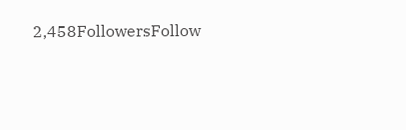2,458FollowersFollow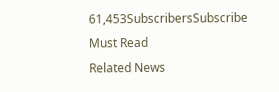61,453SubscribersSubscribe
Must Read
Related News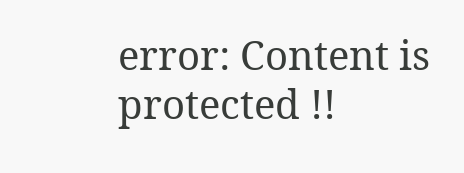error: Content is protected !!